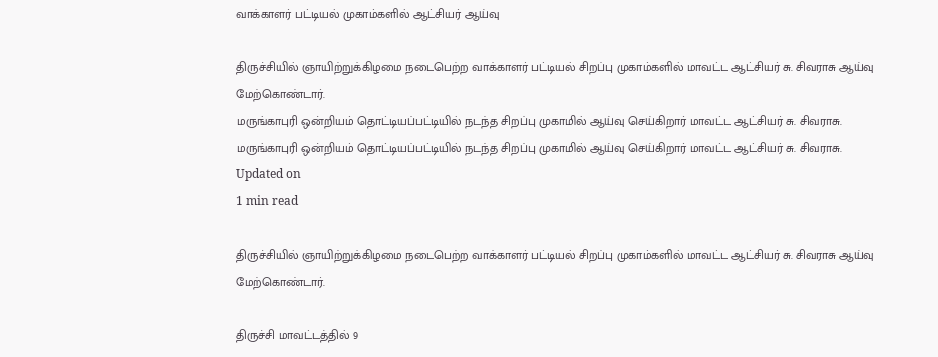வாக்காளர் பட்டியல் முகாம்களில் ஆட்சியர் ஆய்வு

திருச்சியில் ஞாயிற்றுக்கிழமை நடைபெற்ற வாக்காளர் பட்டியல் சிறப்பு முகாம்களில் மாவட்ட ஆட்சியர் சு. சிவராசு ஆய்வு மேற்கொண்டார்.
மருங்காபுரி ஒன்றியம் தொட்டியப்பட்டியில் நடந்த சிறப்பு முகாமில் ஆய்வு செய்கிறார் மாவட்ட ஆட்சியர் சு. சிவராசு.
மருங்காபுரி ஒன்றியம் தொட்டியப்பட்டியில் நடந்த சிறப்பு முகாமில் ஆய்வு செய்கிறார் மாவட்ட ஆட்சியர் சு. சிவராசு.
Updated on
1 min read

திருச்சியில் ஞாயிற்றுக்கிழமை நடைபெற்ற வாக்காளர் பட்டியல் சிறப்பு முகாம்களில் மாவட்ட ஆட்சியர் சு. சிவராசு ஆய்வு மேற்கொண்டார்.

திருச்சி மாவட்டத்தில் 9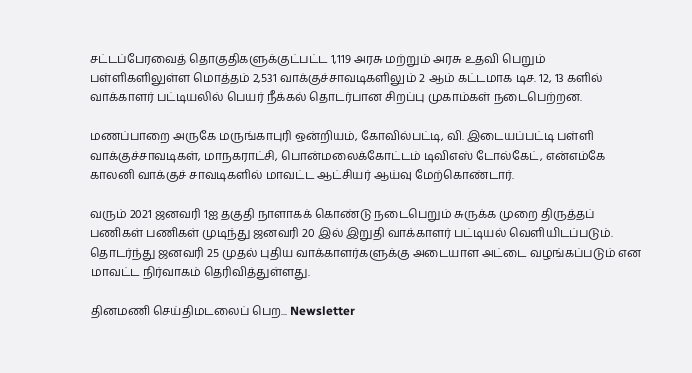சட்டப்பேரவைத் தொகுதிகளுக்குட்பட்ட 1,119 அரசு மற்றும் அரசு உதவி பெறும் பள்ளிகளிலுள்ள மொத்தம் 2,531 வாக்குச்சாவடிகளிலும் 2 ஆம் கட்டமாக டிச. 12, 13 களில் வாக்காளர் பட்டியலில் பெயர் நீக்கல் தொடர்பான சிறப்பு முகாம்கள் நடைபெற்றன.

மணப்பாறை அருகே மருங்காபுரி ஒன்றியம், கோவில்பட்டி, வி. இடையப்பட்டி பள்ளி வாக்குச்சாவடிகள், மாநகராட்சி, பொன்மலைக்கோட்டம் டிவிஎஸ் டோல்கேட், என்எம்கே காலனி வாக்குச் சாவடிகளில் மாவட்ட ஆட்சியர் ஆய்வு மேற்கொண்டார்.

வரும் 2021 ஜனவரி 1ஐ தகுதி நாளாகக் கொண்டு நடைபெறும் சுருக்க முறை திருத்தப் பணிகள் பணிகள் முடிந்து ஜனவரி 20 இல் இறுதி வாக்காளர் பட்டியல் வெளியிடப்படும். தொடர்ந்து ஜனவரி 25 முதல் புதிய வாக்காளர்களுக்கு அடையாள அட்டை வழங்கப்படும் என மாவட்ட நிர்வாகம் தெரிவித்துள்ளது.

தினமணி செய்திமடலைப் பெற... Newsletter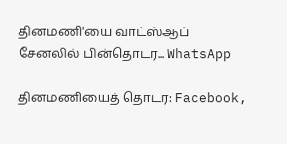தினமணி'யை வாட்ஸ்ஆப் சேனலில் பின்தொடர... WhatsApp

தினமணியைத் தொடர: Facebook,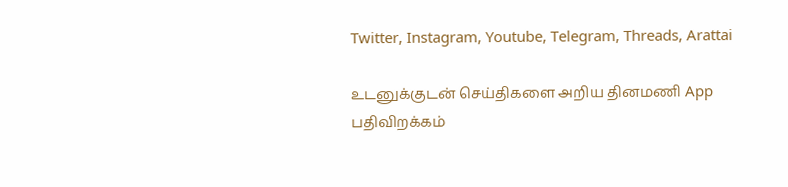Twitter, Instagram, Youtube, Telegram, Threads, Arattai

உடனுக்குடன் செய்திகளை அறிய தினமணி App பதிவிறக்கம்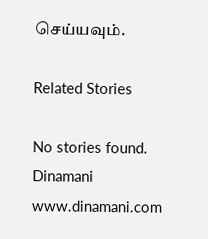செய்யவும்.

Related Stories

No stories found.
Dinamani
www.dinamani.com